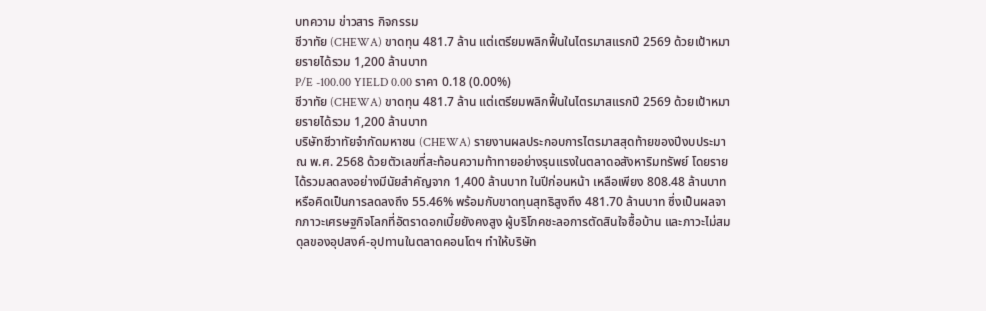บทความ ข่าวสาร กิจกรรม
ชีวาทัย (CHEWA) ขาดทุน 481.7 ล้าน แต่เตรียมพลิกฟื้นในไตรมาสแรกปี 2569 ด้วยเป้าหมายรายได้รวม 1,200 ล้านบาท
P/E -100.00 YIELD 0.00 ราคา 0.18 (0.00%)
ชีวาทัย (CHEWA) ขาดทุน 481.7 ล้าน แต่เตรียมพลิกฟื้นในไตรมาสแรกปี 2569 ด้วยเป้าหมายรายได้รวม 1,200 ล้านบาท
บริษัทชีวาทัยจำกัดมหาชน (CHEWA) รายงานผลประกอบการไตรมาสสุดท้ายของปีงบประมาณ พ.ศ. 2568 ด้วยตัวเลขที่สะท้อนความท้าทายอย่างรุนแรงในตลาดอสังหาริมทรัพย์ โดยรายได้รวมลดลงอย่างมีนัยสำคัญจาก 1,400 ล้านบาท ในปีก่อนหน้า เหลือเพียง 808.48 ล้านบาท หรือคิดเป็นการลดลงถึง 55.46% พร้อมกับขาดทุนสุทธิสูงถึง 481.70 ล้านบาท ซึ่งเป็นผลจากภาวะเศรษฐกิจโลกที่อัตราดอกเบี้ยยังคงสูง ผู้บริโภคชะลอการตัดสินใจซื้อบ้าน และภาวะไม่สมดุลของอุปสงค์-อุปทานในตลาดคอนโดฯ ทำให้บริษัท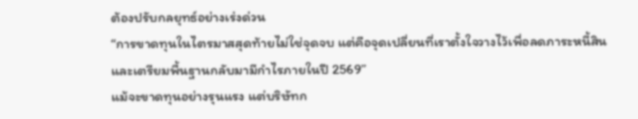ต้องปรับกลยุทธ์อย่างเร่งด่วน
“การขาดทุนในไตรมาสสุดท้ายไม่ใช่จุดจบ แต่คือจุดเปลี่ยนที่เราตั้งใจวางไว้เพื่อลดภาระหนี้สินและเตรียมพื้นฐานกลับมามีกำไรภายในปี 2569”
แม้จะขาดทุนอย่างรุนแรง แต่บริษัทก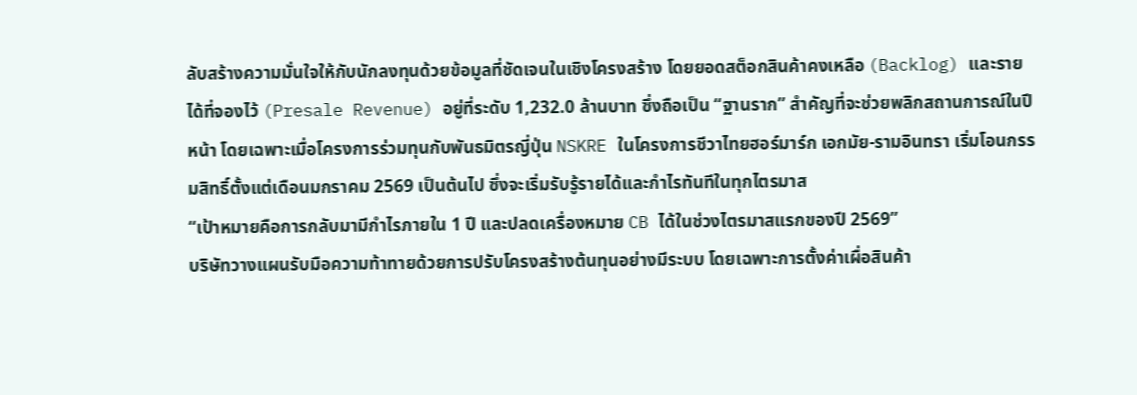ลับสร้างความมั่นใจให้กับนักลงทุนด้วยข้อมูลที่ชัดเจนในเชิงโครงสร้าง โดยยอดสต็อกสินค้าคงเหลือ (Backlog) และรายได้ที่จองไว้ (Presale Revenue) อยู่ที่ระดับ 1,232.0 ล้านบาท ซึ่งถือเป็น “ฐานราก” สำคัญที่จะช่วยพลิกสถานการณ์ในปีหน้า โดยเฉพาะเมื่อโครงการร่วมทุนกับพันธมิตรญี่ปุ่น NSKRE ในโครงการชีวาไทยฮอร์มาร์ก เอกมัย-รามอินทรา เริ่มโอนกรรมสิทธิ์ตั้งแต่เดือนมกราคม 2569 เป็นต้นไป ซึ่งจะเริ่มรับรู้รายได้และกำไรทันทีในทุกไตรมาส
“เป้าหมายคือการกลับมามีกำไรภายใน 1 ปี และปลดเครื่องหมาย CB ได้ในช่วงไตรมาสแรกของปี 2569”
บริษัทวางแผนรับมือความท้าทายด้วยการปรับโครงสร้างต้นทุนอย่างมีระบบ โดยเฉพาะการตั้งค่าเผื่อสินค้า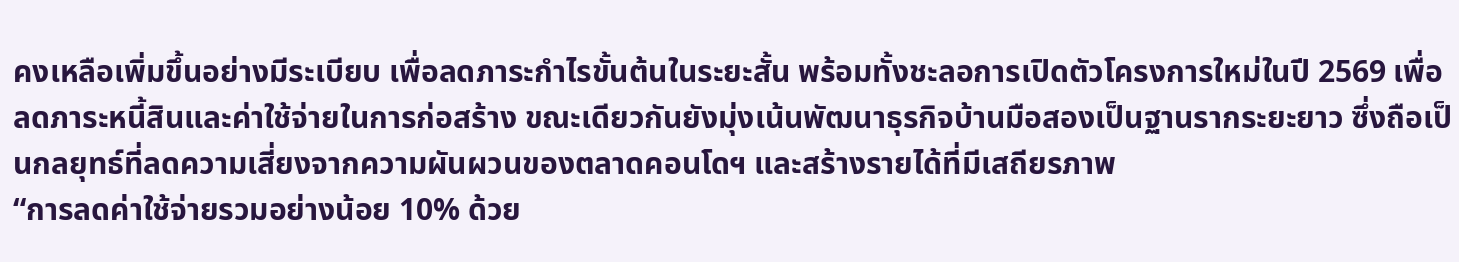คงเหลือเพิ่มขึ้นอย่างมีระเบียบ เพื่อลดภาระกำไรขั้นต้นในระยะสั้น พร้อมทั้งชะลอการเปิดตัวโครงการใหม่ในปี 2569 เพื่อลดภาระหนี้สินและค่าใช้จ่ายในการก่อสร้าง ขณะเดียวกันยังมุ่งเน้นพัฒนาธุรกิจบ้านมือสองเป็นฐานรากระยะยาว ซึ่งถือเป็นกลยุทธ์ที่ลดความเสี่ยงจากความผันผวนของตลาดคอนโดฯ และสร้างรายได้ที่มีเสถียรภาพ
“การลดค่าใช้จ่ายรวมอย่างน้อย 10% ด้วย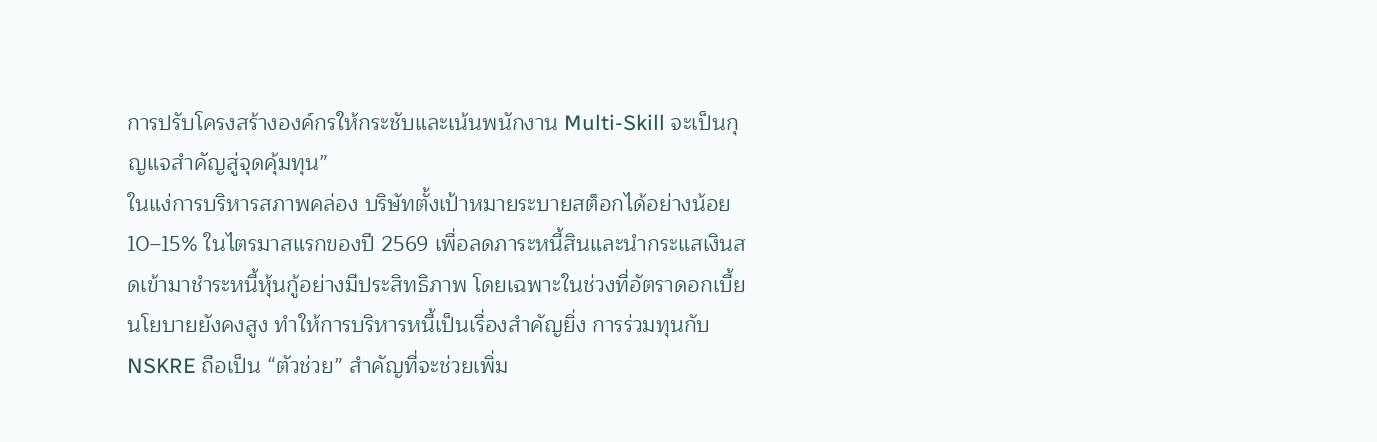การปรับโครงสร้างองค์กรให้กระชับและเน้นพนักงาน Multi-Skill จะเป็นกุญแจสำคัญสู่จุดคุ้มทุน”
ในแง่การบริหารสภาพคล่อง บริษัทตั้งเป้าหมายระบายสต็อกได้อย่างน้อย 10–15% ในไตรมาสแรกของปี 2569 เพื่อลดภาระหนี้สินและนำกระแสเงินสดเข้ามาชำระหนี้หุ้นกู้อย่างมีประสิทธิภาพ โดยเฉพาะในช่วงที่อัตราดอกเบี้ยนโยบายยังคงสูง ทำให้การบริหารหนี้เป็นเรื่องสำคัญยิ่ง การร่วมทุนกับ NSKRE ถือเป็น “ตัวช่วย” สำคัญที่จะช่วยเพิ่ม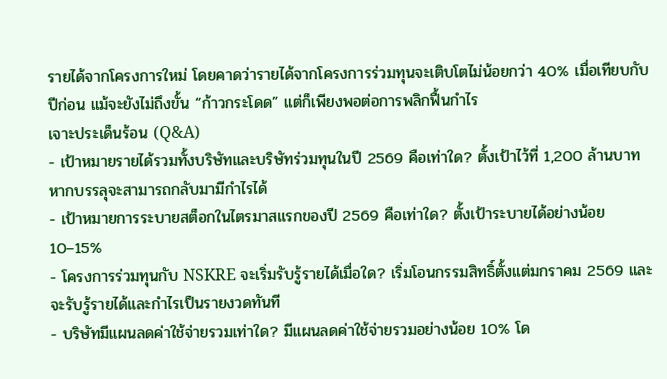รายได้จากโครงการใหม่ โดยคาดว่ารายได้จากโครงการร่วมทุนจะเติบโตไม่น้อยกว่า 40% เมื่อเทียบกับปีก่อน แม้จะยังไม่ถึงขั้น “ก้าวกระโดด” แต่ก็เพียงพอต่อการพลิกฟื้นกำไร
เจาะประเด็นร้อน (Q&A)
- เป้าหมายรายได้รวมทั้งบริษัทและบริษัทร่วมทุนในปี 2569 คือเท่าใด? ตั้งเป้าไว้ที่ 1,200 ล้านบาท หากบรรลุจะสามารถกลับมามีกำไรได้
- เป้าหมายการระบายสต็อกในไตรมาสแรกของปี 2569 คือเท่าใด? ตั้งเป้าระบายได้อย่างน้อย 10–15%
- โครงการร่วมทุนกับ NSKRE จะเริ่มรับรู้รายได้เมื่อใด? เริ่มโอนกรรมสิทธิ์ตั้งแต่มกราคม 2569 และจะรับรู้รายได้และกำไรเป็นรายงวดทันที
- บริษัทมีแผนลดค่าใช้จ่ายรวมเท่าใด? มีแผนลดค่าใช้จ่ายรวมอย่างน้อย 10% โด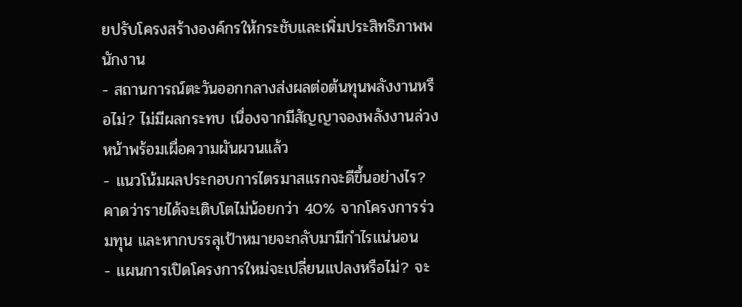ยปรับโครงสร้างองค์กรให้กระชับและเพิ่มประสิทธิภาพพนักงาน
- สถานการณ์ตะวันออกกลางส่งผลต่อต้นทุนพลังงานหรือไม่? ไม่มีผลกระทบ เนื่องจากมีสัญญาจองพลังงานล่วงหน้าพร้อมเผื่อความผันผวนแล้ว
- แนวโน้มผลประกอบการไตรมาสแรกจะดีขึ้นอย่างไร? คาดว่ารายได้จะเติบโตไม่น้อยกว่า 40% จากโครงการร่วมทุน และหากบรรลุเป้าหมายจะกลับมามีกำไรแน่นอน
- แผนการเปิดโครงการใหม่จะเปลี่ยนแปลงหรือไม่? จะ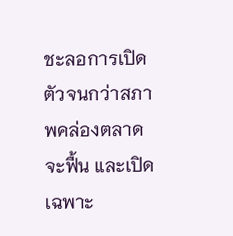ชะลอการเปิดตัวจนกว่าสภาพคล่องตลาดจะฟื้น และเปิดเฉพาะ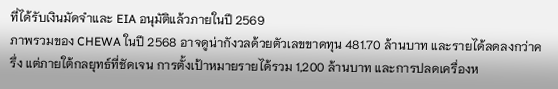ที่ได้รับเงินมัดจำและ EIA อนุมัติแล้วภายในปี 2569
ภาพรวมของ CHEWA ในปี 2568 อาจดูน่ากังวลด้วยตัวเลขขาดทุน 481.70 ล้านบาท และรายได้ลดลงกว่าครึ่ง แต่ภายใต้กลยุทธ์ที่ชัดเจน การตั้งเป้าหมายรายได้รวม 1,200 ล้านบาท และการปลดเครื่องห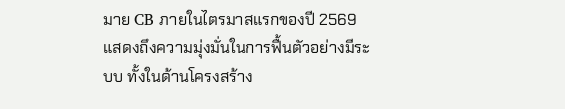มาย CB ภายในไตรมาสแรกของปี 2569 แสดงถึงความมุ่งมั่นในการฟื้นตัวอย่างมีระบบ ทั้งในด้านโครงสร้าง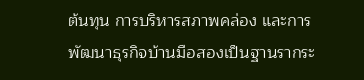ต้นทุน การบริหารสภาพคล่อง และการพัฒนาธุรกิจบ้านมือสองเป็นฐานรากระ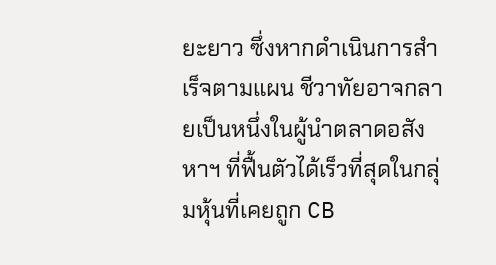ยะยาว ซึ่งหากดำเนินการสำเร็จตามแผน ชีวาทัยอาจกลายเป็นหนึ่งในผู้นำตลาดอสังหาฯ ที่ฟื้นตัวได้เร็วที่สุดในกลุ่มหุ้นที่เคยถูก CB